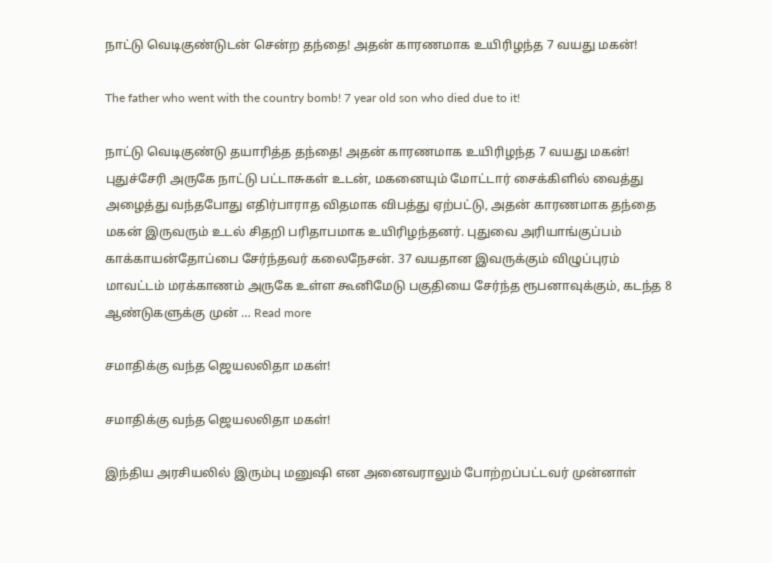நாட்டு வெடிகுண்டுடன் சென்ற தந்தை! அதன் காரணமாக உயிரிழந்த 7 வயது மகன்!

The father who went with the country bomb! 7 year old son who died due to it!

நாட்டு வெடிகுண்டு தயாரித்த தந்தை! அதன் காரணமாக உயிரிழந்த 7 வயது மகன்! புதுச்சேரி அருகே நாட்டு பட்டாசுகள் உடன், மகனையும் மோட்டார் சைக்கிளில் வைத்து அழைத்து வந்தபோது எதிர்பாராத விதமாக விபத்து ஏற்பட்டு, அதன் காரணமாக தந்தை மகன் இருவரும் உடல் சிதறி பரிதாபமாக உயிரிழந்தனர். புதுவை அரியாங்குப்பம் காக்காயன்தோப்பை சேர்ந்தவர் கலைநேசன். 37 வயதான இவருக்கும் விழுப்புரம் மாவட்டம் மரக்காணம் அருகே உள்ள கூனிமேடு பகுதியை சேர்ந்த ரூபனாவுக்கும், கடந்த 8 ஆண்டுகளுக்கு முன் … Read more

சமாதிக்கு வந்த ஜெயலலிதா மகள்!

சமாதிக்கு வந்த ஜெயலலிதா மகள்!

இந்திய அரசியலில் இரும்பு மனுஷி என அனைவராலும் போற்றப்பட்டவர் முன்னாள்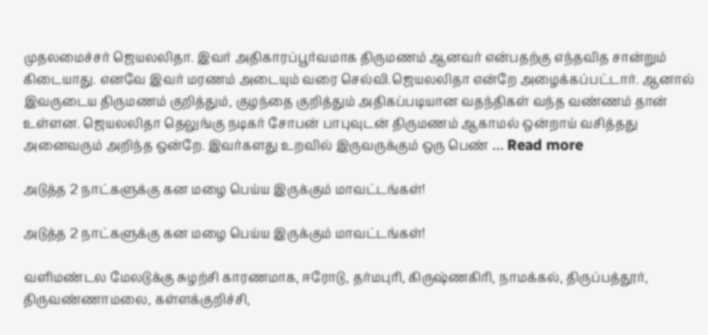முதலமைச்சர் ஜெயலலிதா. இவர் அதிகாரப்பூர்வமாக திருமணம் ஆனவர் என்பதற்கு எந்தவித சான்றும் கிடையாது. எனவே இவர் மரணம் அடையும் வரை செல்வி.ஜெயலலிதா என்றே அழைக்கப்பட்டார். ஆனால் இவருடைய திருமணம் குறித்தும், குழந்தை குறித்தும் அதிகப்படியான வதந்திகள் வந்த வண்ணம் தான் உள்ளன. ஜெயலலிதா தெலுங்கு நடிகர் சோபன் பாபுவுடன் திருமணம் ஆகாமல் ஒன்றாய் வசித்தது அனைவரும் அறிந்த ஒன்றே. இவர்களது உறவில் இருவருக்கும் ஒரு பெண் … Read more

அடுத்த 2 நாட்களுக்கு கன மழை பெய்ய இருக்கும் மாவட்டங்கள்!

அடுத்த 2 நாட்களுக்கு கன மழை பெய்ய இருக்கும் மாவட்டங்கள்!

வளிமண்டல மேலடுக்கு சுழற்சி காரணமாக, ஈரோடு, தர்மபுரி, கிருஷ்ணகிரி, நாமக்கல், திருப்பத்தூர், திருவண்ணாமலை, கள்ளக்குறிச்சி,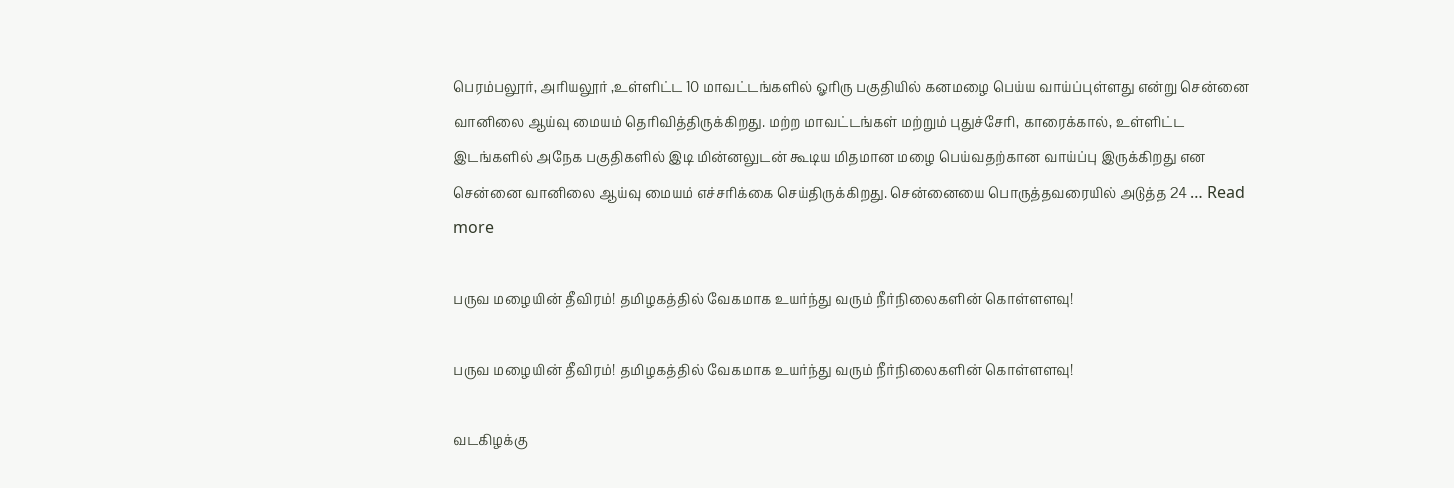பெரம்பலூர், அரியலூர் ,உள்ளிட்ட 10 மாவட்டங்களில் ஓரிரு பகுதியில் கனமழை பெய்ய வாய்ப்புள்ளது என்று சென்னை வானிலை ஆய்வு மையம் தெரிவித்திருக்கிறது. மற்ற மாவட்டங்கள் மற்றும் புதுச்சேரி, காரைக்கால், உள்ளிட்ட இடங்களில் அநேக பகுதிகளில் இடி மின்னலுடன் கூடிய மிதமான மழை பெய்வதற்கான வாய்ப்பு இருக்கிறது என சென்னை வானிலை ஆய்வு மையம் எச்சரிக்கை செய்திருக்கிறது. சென்னையை பொருத்தவரையில் அடுத்த 24 … Read more

பருவ மழையின் தீவிரம்! தமிழகத்தில் வேகமாக உயர்ந்து வரும் நீர்நிலைகளின் கொள்ளளவு!

பருவ மழையின் தீவிரம்! தமிழகத்தில் வேகமாக உயர்ந்து வரும் நீர்நிலைகளின் கொள்ளளவு!

வடகிழக்கு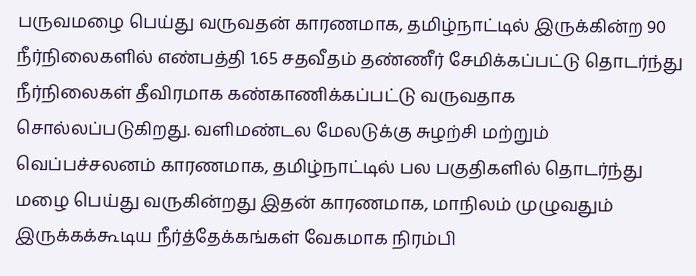பருவமழை பெய்து வருவதன் காரணமாக, தமிழ்நாட்டில் இருக்கின்ற 90 நீர்நிலைகளில் எண்பத்தி 1.65 சதவீதம் தண்ணீர் சேமிக்கப்பட்டு தொடர்ந்து நீர்நிலைகள் தீவிரமாக கண்காணிக்கப்பட்டு வருவதாக சொல்லப்படுகிறது. வளிமண்டல மேலடுக்கு சுழற்சி மற்றும் வெப்பச்சலனம் காரணமாக, தமிழ்நாட்டில் பல பகுதிகளில் தொடர்ந்து மழை பெய்து வருகின்றது இதன் காரணமாக, மாநிலம் முழுவதும் இருக்கக்கூடிய நீர்த்தேக்கங்கள் வேகமாக நிரம்பி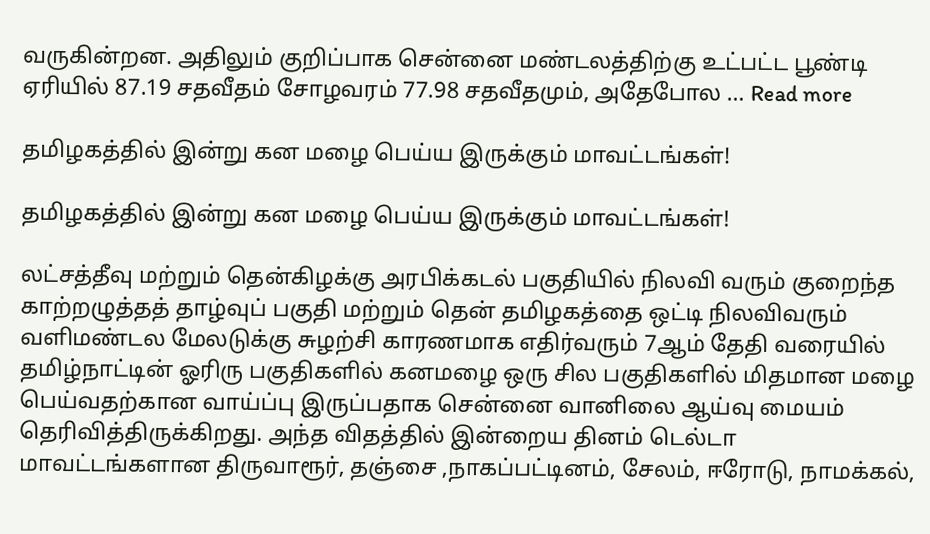வருகின்றன. அதிலும் குறிப்பாக சென்னை மண்டலத்திற்கு உட்பட்ட பூண்டி ஏரியில் 87.19 சதவீதம் சோழவரம் 77.98 சதவீதமும், அதேபோல … Read more

தமிழகத்தில் இன்று கன மழை பெய்ய இருக்கும் மாவட்டங்கள்!

தமிழகத்தில் இன்று கன மழை பெய்ய இருக்கும் மாவட்டங்கள்!

லட்சத்தீவு மற்றும் தென்கிழக்கு அரபிக்கடல் பகுதியில் நிலவி வரும் குறைந்த காற்றழுத்தத் தாழ்வுப் பகுதி மற்றும் தென் தமிழகத்தை ஒட்டி நிலவிவரும் வளிமண்டல மேலடுக்கு சுழற்சி காரணமாக எதிர்வரும் 7ஆம் தேதி வரையில் தமிழ்நாட்டின் ஓரிரு பகுதிகளில் கனமழை ஒரு சில பகுதிகளில் மிதமான மழை பெய்வதற்கான வாய்ப்பு இருப்பதாக சென்னை வானிலை ஆய்வு மையம் தெரிவித்திருக்கிறது. அந்த விதத்தில் இன்றைய தினம் டெல்டா மாவட்டங்களான திருவாரூர், தஞ்சை ,நாகப்பட்டினம், சேலம், ஈரோடு, நாமக்கல்,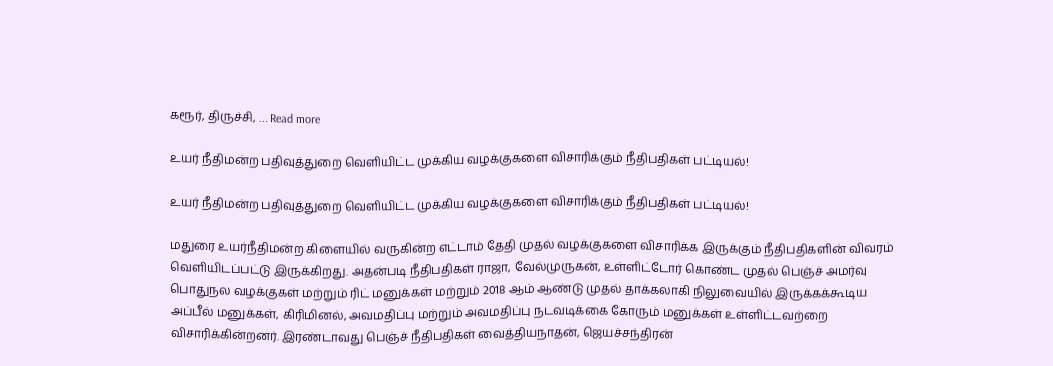கரூர், திருச்சி, … Read more

உயர் நீதிமன்ற பதிவுத்துறை வெளியிட்ட முக்கிய வழக்குகளை விசாரிக்கும் நீதிபதிகள் பட்டியல்!

உயர் நீதிமன்ற பதிவுத்துறை வெளியிட்ட முக்கிய வழக்குகளை விசாரிக்கும் நீதிபதிகள் பட்டியல்!

மதுரை உயர்நீதிமன்ற கிளையில் வருகின்ற எட்டாம் தேதி முதல் வழக்குகளை விசாரிக்க இருக்கும் நீதிபதிகளின் விவரம் வெளியிடப்பட்டு இருக்கிறது. அதன்படி நீதிபதிகள் ராஜா, வேல்முருகன், உள்ளிட்டோர் கொண்ட முதல் பெஞ்ச் அமர்வு பொதுநல வழக்குகள் மற்றும் ரிட் மனுக்கள் மற்றும் 2018 ஆம் ஆண்டு முதல் தாக்கலாகி நிலுவையில் இருக்கக்கூடிய அப்பீல் மனுக்கள், கிரிமினல், அவமதிப்பு மற்றும் அவமதிப்பு நடவடிக்கை கோரும் மனுக்கள் உள்ளிட்டவற்றை விசாரிக்கின்றனர். இரண்டாவது பெஞ்ச் நீதிபதிகள் வைத்தியநாதன், ஜெயச்சந்திரன்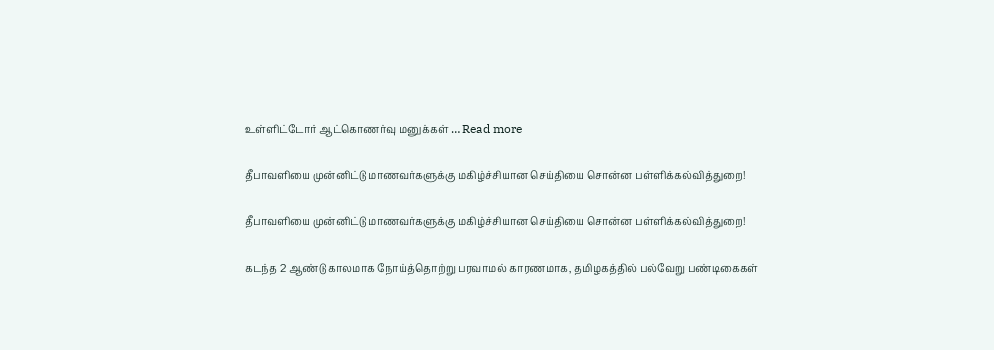உள்ளிட்டோர் ஆட்கொணர்வு மனுக்கள் … Read more

தீபாவளியை முன்னிட்டு மாணவர்களுக்கு மகிழ்ச்சியான செய்தியை சொன்ன பள்ளிக்கல்வித்துறை!

தீபாவளியை முன்னிட்டு மாணவர்களுக்கு மகிழ்ச்சியான செய்தியை சொன்ன பள்ளிக்கல்வித்துறை!

கடந்த 2 ஆண்டு காலமாக நோய்த்தொற்று பரவாமல் காரணமாக, தமிழகத்தில் பல்வேறு பண்டிகைகள்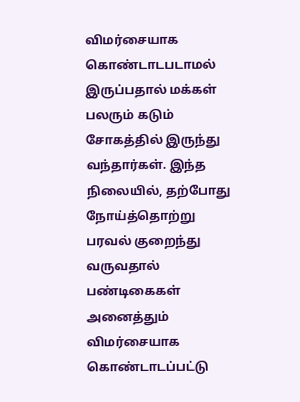விமர்சையாக கொண்டாடபடாமல் இருப்பதால் மக்கள் பலரும் கடும் சோகத்தில் இருந்து வந்தார்கள். இந்த நிலையில், தற்போது நோய்த்தொற்று பரவல் குறைந்து வருவதால் பண்டிகைகள் அனைத்தும் விமர்சையாக கொண்டாடப்பட்டு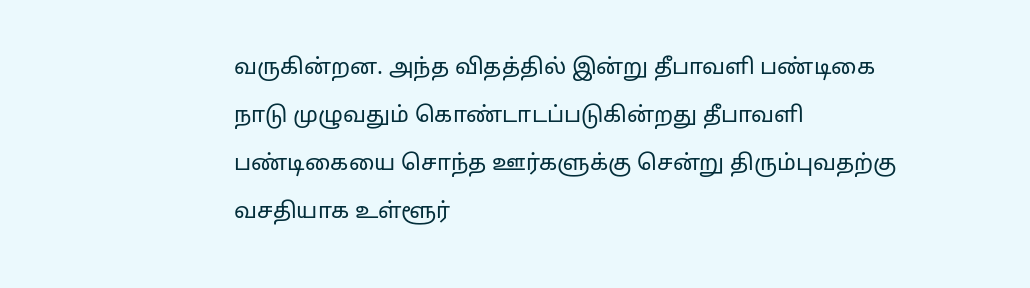வருகின்றன. அந்த விதத்தில் இன்று தீபாவளி பண்டிகை நாடு முழுவதும் கொண்டாடப்படுகின்றது தீபாவளி பண்டிகையை சொந்த ஊர்களுக்கு சென்று திரும்புவதற்கு வசதியாக உள்ளூர்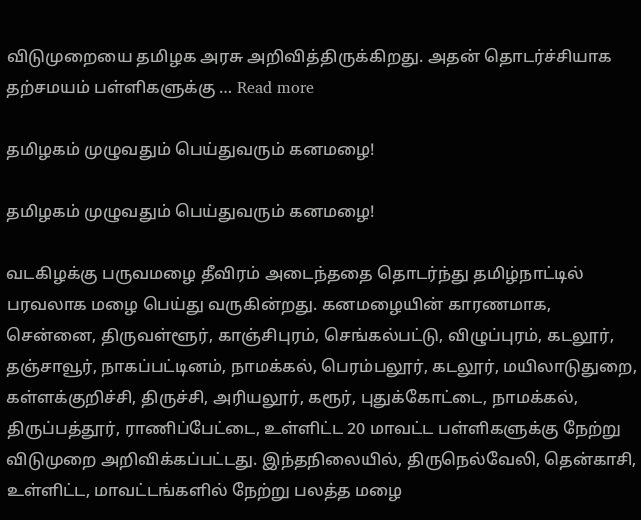விடுமுறையை தமிழக அரசு அறிவித்திருக்கிறது. அதன் தொடர்ச்சியாக தற்சமயம் பள்ளிகளுக்கு … Read more

தமிழகம் முழுவதும் பெய்துவரும் கனமழை!

தமிழகம் முழுவதும் பெய்துவரும் கனமழை!

வடகிழக்கு பருவமழை தீவிரம் அடைந்ததை தொடர்ந்து தமிழ்நாட்டில் பரவலாக மழை பெய்து வருகின்றது. கனமழையின் காரணமாக, சென்னை, திருவள்ளூர், காஞ்சிபுரம், செங்கல்பட்டு, விழுப்புரம், கடலூர், தஞ்சாவூர், நாகப்பட்டினம், நாமக்கல், பெரம்பலூர், கடலூர், மயிலாடுதுறை, கள்ளக்குறிச்சி, திருச்சி, அரியலூர், கரூர், புதுக்கோட்டை, நாமக்கல், திருப்பத்தூர், ராணிப்பேட்டை, உள்ளிட்ட 20 மாவட்ட பள்ளிகளுக்கு நேற்று விடுமுறை அறிவிக்கப்பட்டது. இந்தநிலையில், திருநெல்வேலி, தென்காசி, உள்ளிட்ட, மாவட்டங்களில் நேற்று பலத்த மழை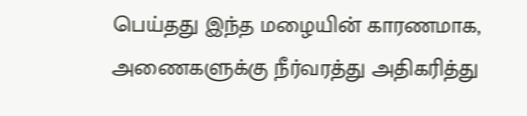பெய்தது இந்த மழையின் காரணமாக, அணைகளுக்கு நீர்வரத்து அதிகரித்து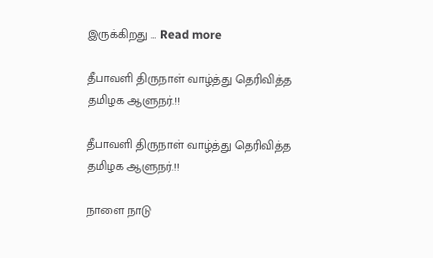இருக்கிறது … Read more

தீபாவளி திருநாள் வாழ்த்து தெரிவித்த தமிழக ஆளுநர்.!!

தீபாவளி திருநாள் வாழ்த்து தெரிவித்த தமிழக ஆளுநர்.!!

நாளை நாடு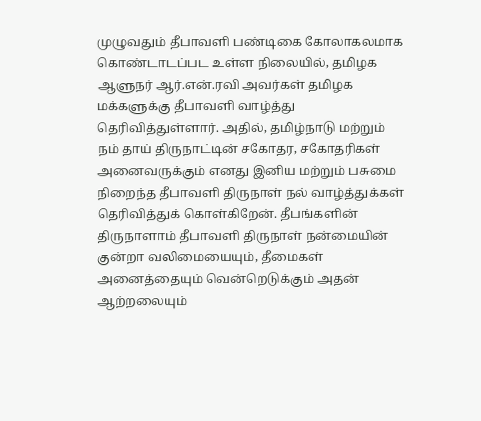முழுவதும் தீபாவளி பண்டிகை கோலாகலமாக கொண்டாடப்பட உள்ள நிலையில், தமிழக ஆளுநர் ஆர்.என்.ரவி அவர்கள் தமிழக மக்களுக்கு தீபாவளி வாழ்த்து தெரிவித்துள்ளார். அதில், தமிழ்நாடு மற்றும் நம் தாய் திருநாட்டின் சகோதர, சகோதரிகள் அனைவருக்கும் எனது இனிய மற்றும் பசுமை நிறைந்த தீபாவளி திருநாள் நல் வாழ்த்துக்கள் தெரிவித்துக் கொள்கிறேன். தீபங்களின் திருநாளாம் தீபாவளி திருநாள் நன்மையின் குன்றா வலிமையையும், தீமைகள் அனைத்தையும் வென்றெடுக்கும் அதன் ஆற்றலையும்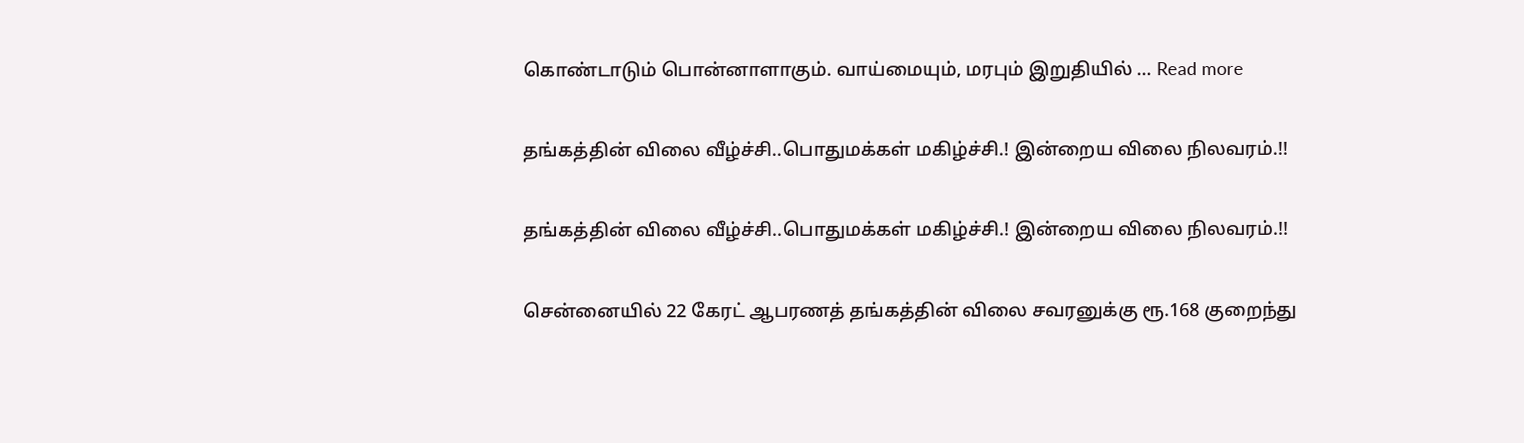கொண்டாடும் பொன்னாளாகும். வாய்மையும், மரபும் இறுதியில் … Read more

தங்கத்தின் விலை வீழ்ச்சி..பொதுமக்கள் மகிழ்ச்சி.! இன்றைய விலை நிலவரம்.!!

தங்கத்தின் விலை வீழ்ச்சி..பொதுமக்கள் மகிழ்ச்சி.! இன்றைய விலை நிலவரம்.!!

சென்னையில் 22 கேரட் ஆபரணத் தங்கத்தின் விலை சவரனுக்கு ரூ.168 குறைந்து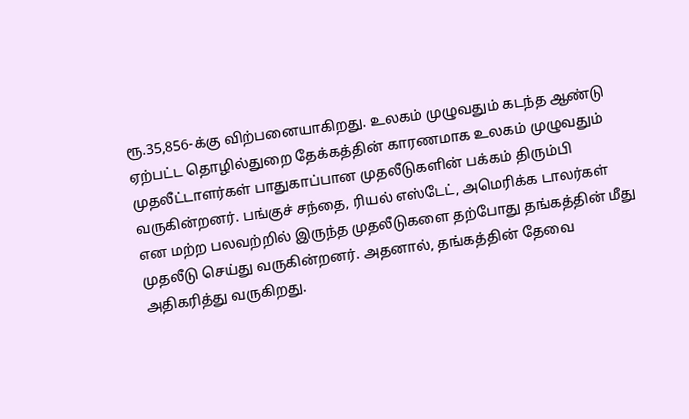ரூ.35,856-க்கு விற்பனையாகிறது. உலகம் முழுவதும் கடந்த ஆண்டு ஏற்பட்ட தொழில்துறை தேக்கத்தின் காரணமாக உலகம் முழுவதும் முதலீட்டாளர்கள் பாதுகாப்பான முதலீடுகளின் பக்கம் திரும்பி வருகின்றனர். பங்குச் சந்தை, ரியல் எஸ்டேட், அமெரிக்க டாலர்கள் என மற்ற பலவற்றில் இருந்த முதலீடுகளை தற்போது தங்கத்தின் மீது முதலீடு செய்து வருகின்றனர். அதனால், தங்கத்தின் தேவை அதிகரித்து வருகிறது.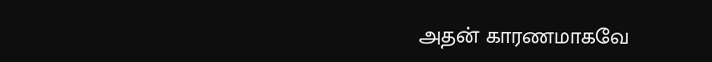அதன் காரணமாகவே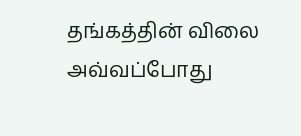தங்கத்தின் விலை அவ்வப்போது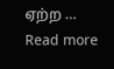ஏற்ற … Read more